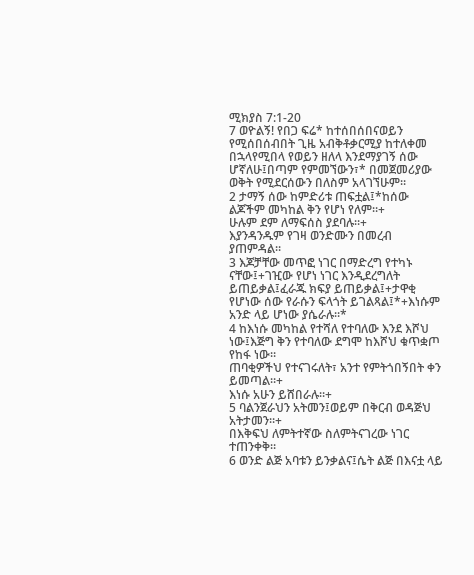ሚክያስ 7:1-20
7 ወዮልኝ! የበጋ ፍሬ* ከተሰበሰበናወይን የሚሰበሰብበት ጊዜ አብቅቶቃርሚያ ከተለቀመ በኋላየሚበላ የወይን ዘለላ እንደማያገኝ ሰው ሆኛለሁ፤በጣም የምመኘውን፣* በመጀመሪያው ወቅት የሚደርሰውን በለስም አላገኘሁም።
2 ታማኝ ሰው ከምድሪቱ ጠፍቷል፤*ከሰው ልጆችም መካከል ቅን የሆነ የለም።+
ሁሉም ደም ለማፍሰስ ያደባሉ።+
እያንዳንዱም የገዛ ወንድሙን በመረብ ያጠምዳል።
3 እጆቻቸው መጥፎ ነገር በማድረግ የተካኑ ናቸው፤+ገዢው የሆነ ነገር እንዲደረግለት ይጠይቃል፤ፈራጁ ክፍያ ይጠይቃል፤+ታዋቂ የሆነው ሰው የራሱን ፍላጎት ይገልጻል፤*+እነሱም አንድ ላይ ሆነው ያሴራሉ።*
4 ከእነሱ መካከል የተሻለ የተባለው እንደ እሾህ ነው፤እጅግ ቅን የተባለው ደግሞ ከእሾህ ቁጥቋጦ የከፋ ነው።
ጠባቂዎችህ የተናገሩለት፣ አንተ የምትጎበኝበት ቀን ይመጣል።+
እነሱ አሁን ይሸበራሉ።+
5 ባልንጀራህን አትመን፤ወይም በቅርብ ወዳጅህ አትታመን።+
በእቅፍህ ለምትተኛው ስለምትናገረው ነገር ተጠንቀቅ።
6 ወንድ ልጅ አባቱን ይንቃልና፤ሴት ልጅ በእናቷ ላይ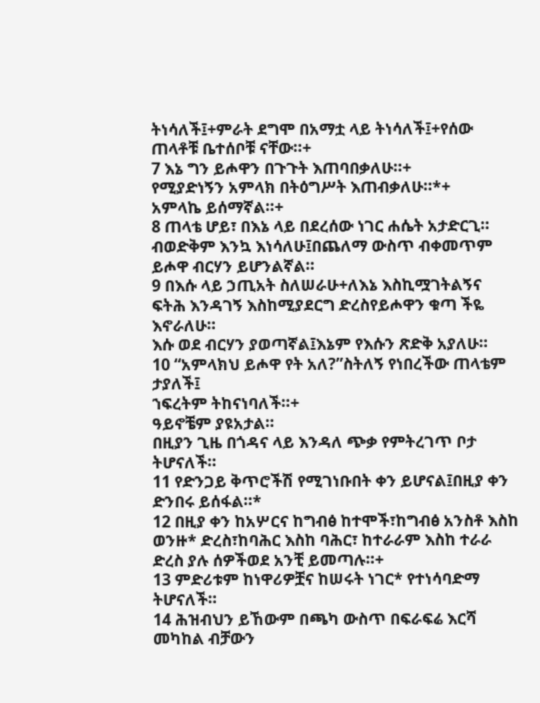ትነሳለች፤+ምራት ደግሞ በአማቷ ላይ ትነሳለች፤+የሰው ጠላቶቹ ቤተሰቦቹ ናቸው።+
7 እኔ ግን ይሖዋን በጉጉት እጠባበቃለሁ።+
የሚያድነኝን አምላክ በትዕግሥት እጠብቃለሁ።*+
አምላኬ ይሰማኛል።+
8 ጠላቴ ሆይ፣ በእኔ ላይ በደረሰው ነገር ሐሴት አታድርጊ።
ብወድቅም እንኳ እነሳለሁ፤በጨለማ ውስጥ ብቀመጥም ይሖዋ ብርሃን ይሆንልኛል።
9 በእሱ ላይ ኃጢአት ስለሠራሁ+ለእኔ እስኪሟገትልኝና ፍትሕ እንዳገኝ እስከሚያደርግ ድረስየይሖዋን ቁጣ ችዬ እኖራለሁ።
እሱ ወደ ብርሃን ያወጣኛል፤እኔም የእሱን ጽድቅ አያለሁ።
10 “አምላክህ ይሖዋ የት አለ?”ስትለኝ የነበረችው ጠላቴም ታያለች፤
ኀፍረትም ትከናነባለች።+
ዓይኖቼም ያዩአታል።
በዚያን ጊዜ በጎዳና ላይ እንዳለ ጭቃ የምትረገጥ ቦታ ትሆናለች።
11 የድንጋይ ቅጥሮችሽ የሚገነቡበት ቀን ይሆናል፤በዚያ ቀን ድንበሩ ይሰፋል።*
12 በዚያ ቀን ከአሦርና ከግብፅ ከተሞች፣ከግብፅ አንስቶ እስከ ወንዙ* ድረስ፣ከባሕር እስከ ባሕር፣ ከተራራም እስከ ተራራ ድረስ ያሉ ሰዎችወደ አንቺ ይመጣሉ።+
13 ምድሪቱም ከነዋሪዎቿና ከሠሩት ነገር* የተነሳባድማ ትሆናለች።
14 ሕዝብህን ይኸውም በጫካ ውስጥ በፍራፍሬ እርሻ መካከል ብቻውን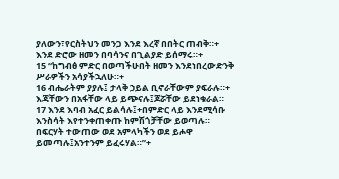ያለውን፣የርስትህን መንጋ እንደ እረኛ በበትር ጠብቅ።+
እንደ ድሮው ዘመን በባሳንና በጊልያድ ይሰማሩ።+
15 “ከግብፅ ምድር በወጣችሁበት ዘመን እንደነበረውድንቅ ሥራዎችን አሳያችኋለሁ።+
16 ብሔራትም ያያሉ፤ ታላቅ ኃይል ቢኖራቸውም ያፍራሉ።+
እጃቸውን በአፋቸው ላይ ይጭናሉ፤ጆሯቸው ይደነቁራል።
17 እንደ እባብ አፈር ይልሳሉ፤+በምድር ላይ እንደሚሳቡ እንስሳት እየተንቀጠቀጡ ከምሽጎቻቸው ይወጣሉ።
በፍርሃት ተውጠው ወደ አምላካችን ወደ ይሖዋ ይመጣሉ፤አንተንም ይፈሩሃል።”+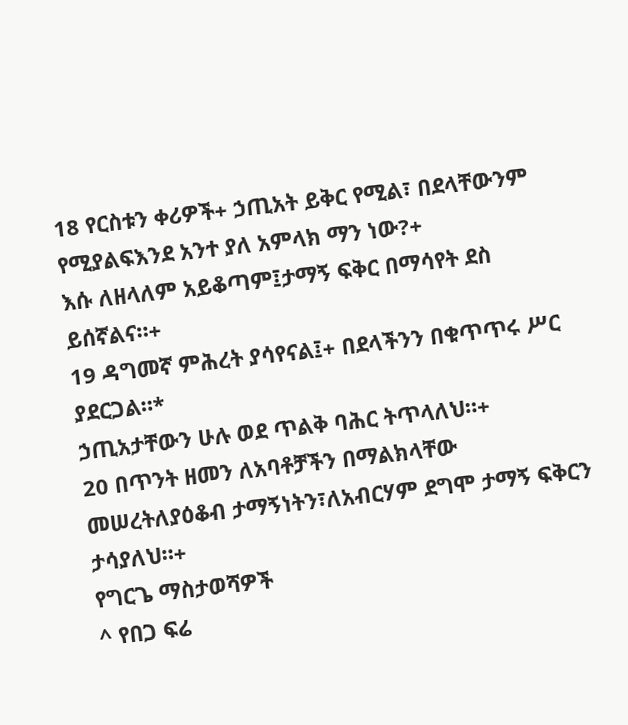18 የርስቱን ቀሪዎች+ ኃጢአት ይቅር የሚል፣ በደላቸውንም የሚያልፍእንደ አንተ ያለ አምላክ ማን ነው?+
እሱ ለዘላለም አይቆጣም፤ታማኝ ፍቅር በማሳየት ደስ ይሰኛልና።+
19 ዳግመኛ ምሕረት ያሳየናል፤+ በደላችንን በቁጥጥሩ ሥር ያደርጋል።*
ኃጢአታቸውን ሁሉ ወደ ጥልቅ ባሕር ትጥላለህ።+
20 በጥንት ዘመን ለአባቶቻችን በማልክላቸው መሠረትለያዕቆብ ታማኝነትን፣ለአብርሃም ደግሞ ታማኝ ፍቅርን ታሳያለህ።+
የግርጌ ማስታወሻዎች
^ የበጋ ፍሬ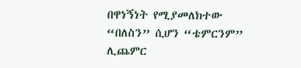በዋነኝነት የሚያመለክተው “በለስን” ሲሆን “ቴምርንም” ሊጨምር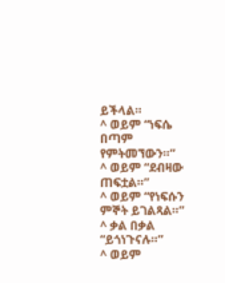ይችላል።
^ ወይም “ነፍሴ በጣም የምትመኘውን።”
^ ወይም “ደብዛው ጠፍቷል።”
^ ወይም “የነፍሱን ምኞት ይገልጻል።”
^ ቃል በቃል “ይጎነጉናሉ።”
^ ወይም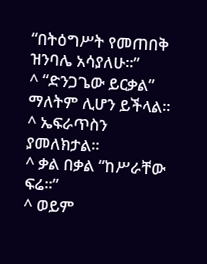“በትዕግሥት የመጠበቅ ዝንባሌ አሳያለሁ።”
^ “ድንጋጌው ይርቃል” ማለትም ሊሆን ይችላል።
^ ኤፍራጥስን ያመለክታል።
^ ቃል በቃል “ከሥራቸው ፍሬ።”
^ ወይም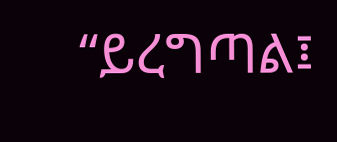“ይረግጣል፤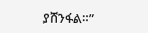ያሸንፋል።”